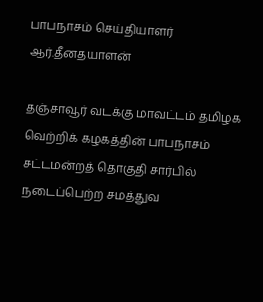பாபநாசம் செய்தியாளர்
ஆர்.தீனதயாளன்

தஞ்சாவூர் வடக்கு மாவட்டம் தமிழக வெற்றிக் கழகத்தின் பாபநாசம் சட்டமன்றத் தொகுதி சார்பில் நடைப்பெற்ற சமத்துவ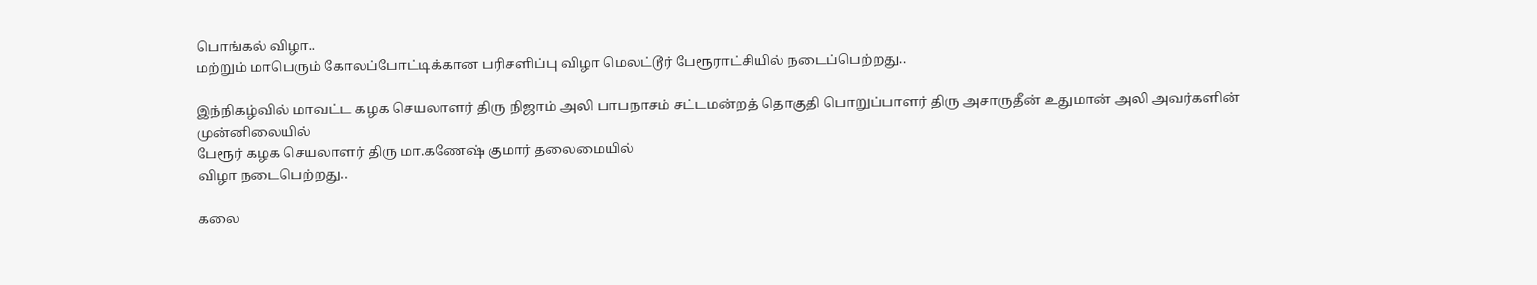பொங்கல் விழா..
மற்றும் மாபெரும் கோலப்போட்டிக்கான பரிசளிப்பு விழா மெலட்டூர் பேரூராட்சியில் நடைப்பெற்றது..

இந்நிகழ்வில் மாவட்ட கழக செயலாளர் திரு நிஜாம் அலி பாபநாசம் சட்டமன்றத் தொகுதி பொறுப்பாளர் திரு அசாருதீன் உதுமான் அலி அவர்களின் முன்னிலையில்
பேரூர் கழக செயலாளர் திரு மா.கணேஷ் குமார் தலைமையில்
விழா நடைபெற்றது..

கலை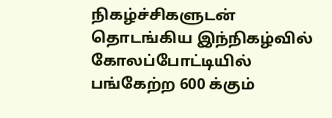நிகழ்ச்சிகளுடன் தொடங்கிய இந்நிகழ்வில் கோலப்போட்டியில் பங்கேற்ற 600 க்கும்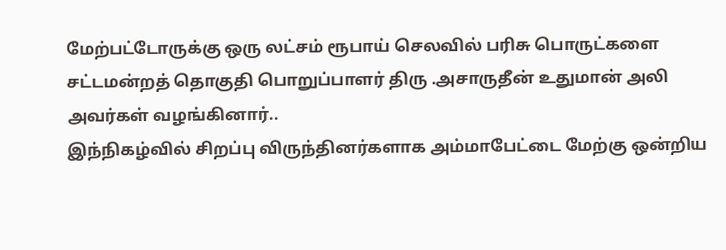மேற்பட்டோருக்கு ஒரு லட்சம் ரூபாய் செலவில் பரிசு பொருட்களை சட்டமன்றத் தொகுதி பொறுப்பாளர் திரு .அசாருதீன் உதுமான் அலி அவர்கள் வழங்கினார்..
இந்நிகழ்வில் சிறப்பு விருந்தினர்களாக அம்மாபேட்டை மேற்கு ஒன்றிய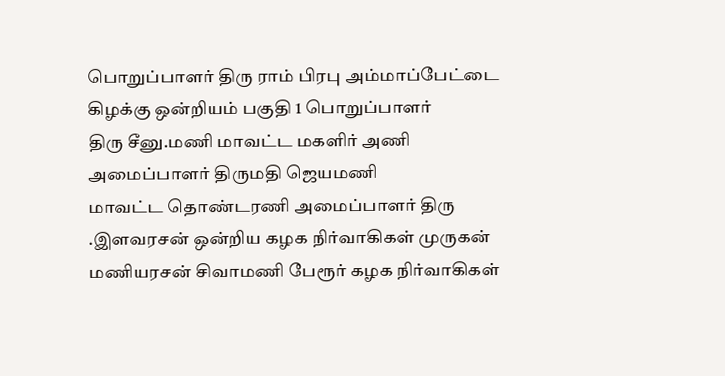பொறுப்பாளர் திரு ராம் பிரபு அம்மாப்பேட்டை கிழக்கு ஒன்றியம் பகுதி 1 பொறுப்பாளர்
திரு சீனு.மணி மாவட்ட மகளிர் அணி அமைப்பாளர் திருமதி ஜெயமணி
மாவட்ட தொண்டரணி அமைப்பாளர் திரு .இளவரசன் ஒன்றிய கழக நிர்வாகிகள் முருகன் மணியரசன் சிவாமணி பேரூர் கழக நிர்வாகிகள்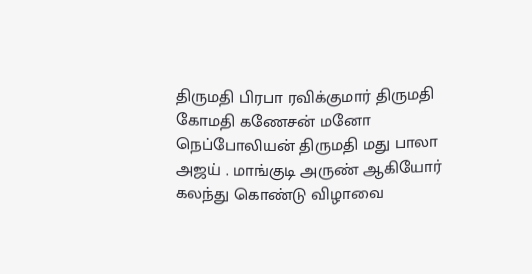திருமதி பிரபா ரவிக்குமார் திருமதி கோமதி கணேசன் மனோ நெப்போலியன் திருமதி மது பாலா அஜய் . மாங்குடி அருண் ஆகியோர் கலந்து கொண்டு விழாவை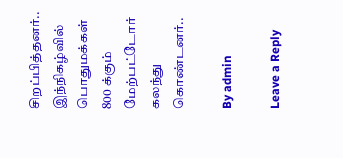சிறப்பித்தனர்..
இந்நிகழ்வில் பொதுமக்கள் 800 க்கும் மேற்பட்டோர் கலந்து கொண்டனர்..

By admin

Leave a Reply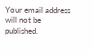Your email address will not be published.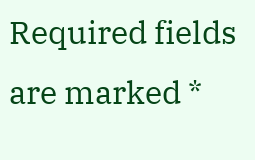Required fields are marked *